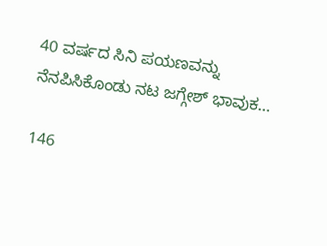40 ವರ್ಷದ ಸಿನಿ ಪಯಣವನ್ನು ನೆನಪಿಸಿಕೊಂಡು ನಟ ಜಗ್ಗೇಶ್ ಭಾವುಕ…

146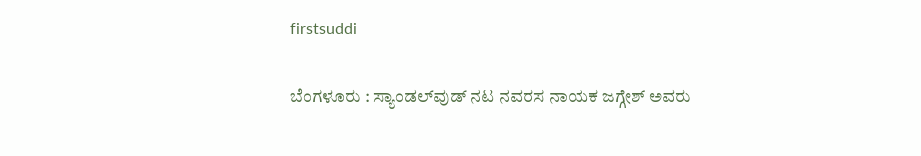firstsuddi

ಬೆಂಗಳೂರು : ಸ್ಯಾಂಡಲ್‍ವುಡ್ ನಟ ನವರಸ ನಾಯಕ ಜಗ್ಗೇಶ್ ಅವರು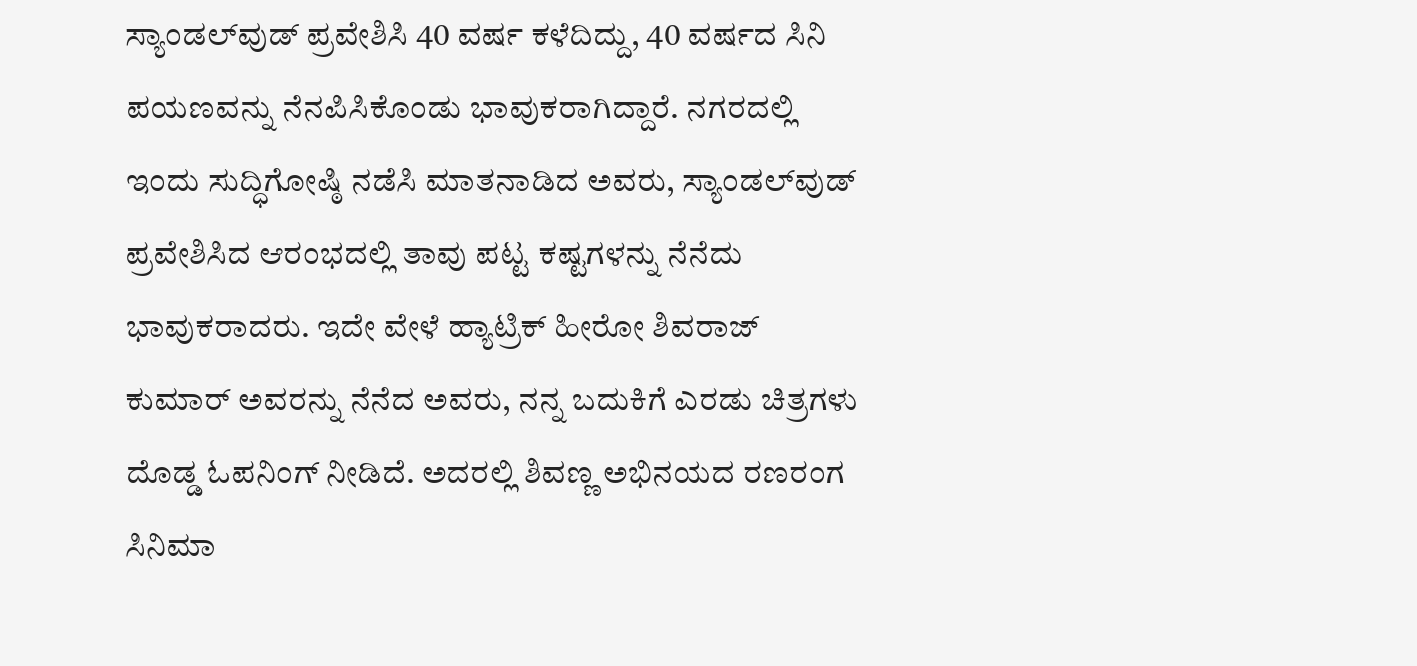ಸ್ಯಾಂಡಲ್‍ವುಡ್ ಪ್ರವೇಶಿಸಿ 40 ವರ್ಷ ಕಳೆದಿದ್ದು, 40 ವರ್ಷದ ಸಿನಿ ಪಯಣವನ್ನು ನೆನಪಿಸಿಕೊಂಡು ಭಾವುಕರಾಗಿದ್ದಾರೆ. ನಗರದಲ್ಲಿ ಇಂದು ಸುದ್ಧಿಗೋಷ್ಠಿ ನಡೆಸಿ ಮಾತನಾಡಿದ ಅವರು, ಸ್ಯಾಂಡಲ್‍ವುಡ್ ಪ್ರವೇಶಿಸಿದ ಆರಂಭದಲ್ಲಿ ತಾವು ಪಟ್ಟ ಕಷ್ಟಗಳನ್ನು ನೆನೆದು ಭಾವುಕರಾದರು. ಇದೇ ವೇಳೆ ಹ್ಯಾಟ್ರಿಕ್ ಹೀರೋ ಶಿವರಾಜ್ ಕುಮಾರ್ ಅವರನ್ನು ನೆನೆದ ಅವರು, ನನ್ನ ಬದುಕಿಗೆ ಎರಡು ಚಿತ್ರಗಳು ದೊಡ್ಡ ಓಪನಿಂಗ್ ನೀಡಿದೆ. ಅದರಲ್ಲಿ ಶಿವಣ್ಣ ಅಭಿನಯದ ರಣರಂಗ ಸಿನಿಮಾ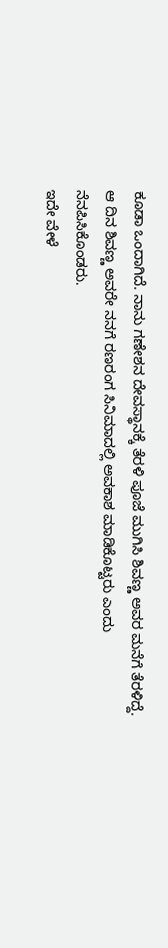ಕೂಡಾ ಒಂದಾಗಿದೆ. ನಾನು ಗಣೇಶನ ದೇವಸ್ಥಾನಕ್ಕೆ ತೆರಳಿ ಪೂಜೆ ಮುಗಿಸಿ ಶಿವಣ್ಣ ಅವರ ಮನೆಗೆ ತೆರಳಿದ್ದೆ. ಆ ದಿನ ಶಿವಣ್ಣ ಅವರೇ ನನಗೆ ರಣರಂಗ ಸಿನಿಮಾದಲ್ಲಿ ಅವಕಾಶ ಮಾಡಿಕೊಟ್ಟರು ಎಂದು ನೆನಪಿಸಿಕೊಂಡರು.
ಇದೇ ವೇಳೆ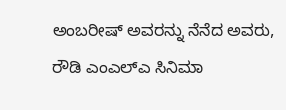ಅಂಬರೀಷ್ ಅವರನ್ನು ನೆನೆದ ಅವರು, ರೌಡಿ ಎಂಎಲ್‍ಎ ಸಿನಿಮಾ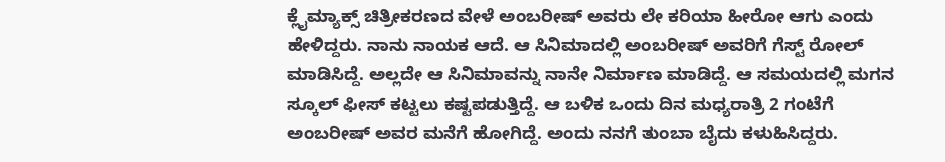ಕ್ಲೈಮ್ಯಾಕ್ಸ್ ಚಿತ್ರೀಕರಣದ ವೇಳೆ ಅಂಬರೀಷ್ ಅವರು ಲೇ ಕರಿಯಾ ಹೀರೋ ಆಗು ಎಂದು ಹೇಳಿದ್ದರು. ನಾನು ನಾಯಕ ಆದೆ. ಆ ಸಿನಿಮಾದಲ್ಲಿ ಅಂಬರೀಷ್ ಅವರಿಗೆ ಗೆಸ್ಟ್ ರೋಲ್ ಮಾಡಿಸಿದ್ದೆ. ಅಲ್ಲದೇ ಆ ಸಿನಿಮಾವನ್ನು ನಾನೇ ನಿರ್ಮಾಣ ಮಾಡಿದ್ದೆ. ಆ ಸಮಯದಲ್ಲಿ ಮಗನ ಸ್ಕೂಲ್ ಫೀಸ್ ಕಟ್ಟಲು ಕಷ್ಟಪಡುತ್ತಿದ್ದೆ. ಆ ಬಳಿಕ ಒಂದು ದಿನ ಮಧ್ಯರಾತ್ರಿ 2 ಗಂಟೆಗೆ ಅಂಬರೀಷ್ ಅವರ ಮನೆಗೆ ಹೋಗಿದ್ದೆ. ಅಂದು ನನಗೆ ತುಂಬಾ ಬೈದು ಕಳುಹಿಸಿದ್ದರು.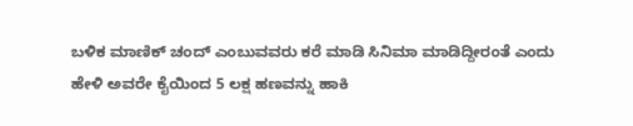ಬಳಿಕ ಮಾಣಿಕ್ ಚಂದ್ ಎಂಬುವವರು ಕರೆ ಮಾಡಿ ಸಿನಿಮಾ ಮಾಡಿದ್ದೀರಂತೆ ಎಂದು ಹೇಳಿ ಅವರೇ ಕೈಯಿಂದ 5 ಲಕ್ಷ ಹಣವನ್ನು ಹಾಕಿ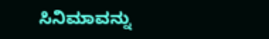ಸಿನಿಮಾವನ್ನು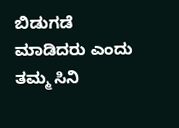ಬಿಡುಗಡೆ ಮಾಡಿದರು ಎಂದು ತಮ್ಮ ಸಿನಿ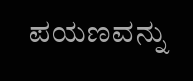ಪಯಣವನ್ನು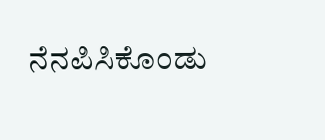ನೆನಪಿಸಿಕೊಂಡು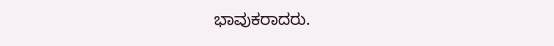ಭಾವುಕರಾದರು.